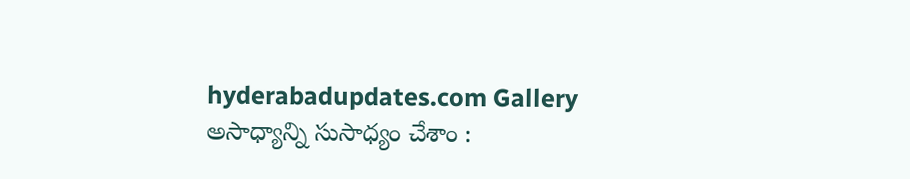hyderabadupdates.com Gallery అసాధ్యాన్ని సుసాధ్యం చేశాం :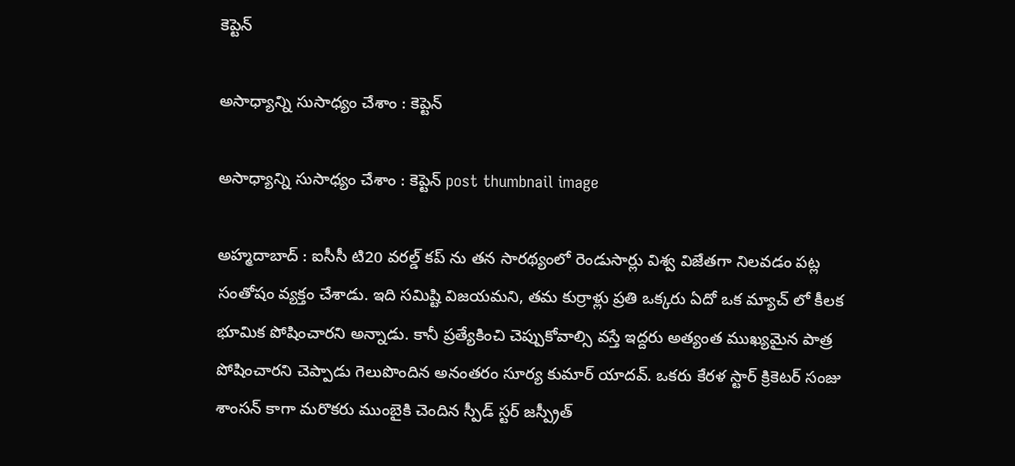కెప్టెన్

అసాధ్యాన్ని సుసాధ్యం చేశాం : కెప్టెన్

అసాధ్యాన్ని సుసాధ్యం చేశాం : కెప్టెన్ post thumbnail image

అహ్మ‌దాబాద్ : ఐసీసీ టి20 వ‌ర‌ల్డ్ క‌ప్ ను త‌న సార‌థ్యంలో రెండుసార్లు విశ్వ విజేత‌గా నిల‌వ‌డం ప‌ట్ల సంతోషం వ్య‌క్తం చేశాడు. ఇది స‌మిష్టి విజ‌య‌మ‌ని, త‌మ కుర్రాళ్లు ప్ర‌తి ఒక్క‌రు ఏదో ఒక మ్యాచ్ లో కీల‌క భూమిక పోషించార‌ని అన్నాడు. కానీ ప్ర‌త్యేకించి చెప్పుకోవాల్సి వ‌స్తే ఇద్ద‌రు అత్యంత ముఖ్యమైన పాత్ర పోషించార‌ని చెప్పాడు గెలుపొందిన అనంత‌రం సూర్య కుమార్ యాద‌వ్. ఒక‌రు కేర‌ళ స్టార్ క్రికెట‌ర్ సంజు శాంస‌న్ కాగా మ‌రొక‌రు ముంబైకి చెందిన స్పీడ్ స్ట‌ర్ జ‌స్ప్రీత్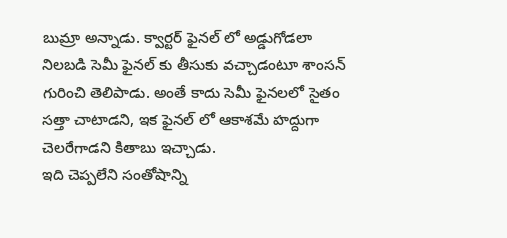బుమ్రా అన్నాడు. క్వార్ట‌ర్ ఫైన‌ల్ లో అడ్డుగోడ‌లా నిల‌బ‌డి సెమీ ఫైన‌ల్ కు తీసుకు వ‌చ్చాడంటూ శాంస‌న్ గురించి తెలిపాడు. అంతే కాదు సెమీ ఫైనలలో సైతం స‌త్తా చాటాడ‌ని, ఇక ఫైన‌ల్ లో ఆకాశ‌మే హ‌ద్దుగా చెల‌రేగాడ‌ని కితాబు ఇచ్చాడు.
ఇది చెప్ప‌లేని సంతోషాన్ని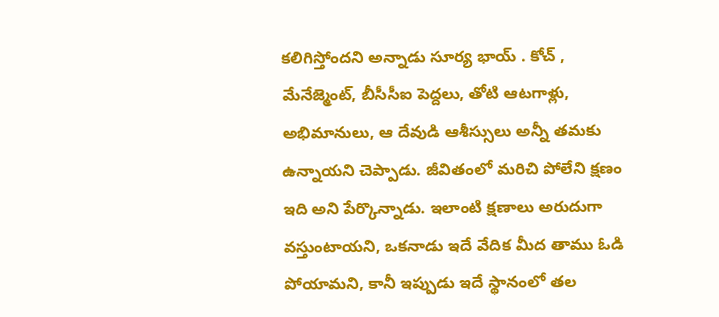క‌లిగిస్తోంద‌ని అన్నాడు సూర్య భాయ్ . కోచ్ , మేనేజ్మెంట్, బీసీసీఐ పెద్ద‌లు, తోటి ఆట‌గాళ్లు, అభిమానులు, ఆ దేవుడి ఆశీస్సులు అన్నీ త‌మ‌కు ఉన్నాయ‌ని చెప్పాడు. జీవితంలో మ‌రిచి పోలేని క్ష‌ణం ఇది అని పేర్కొన్నాడు. ఇలాంటి క్ష‌ణాలు అరుదుగా వ‌స్తుంటాయ‌ని, ఒక‌నాడు ఇదే వేదిక మీద తాము ఓడి పోయామ‌ని, కానీ ఇప్పుడు ఇదే స్థానంలో త‌ల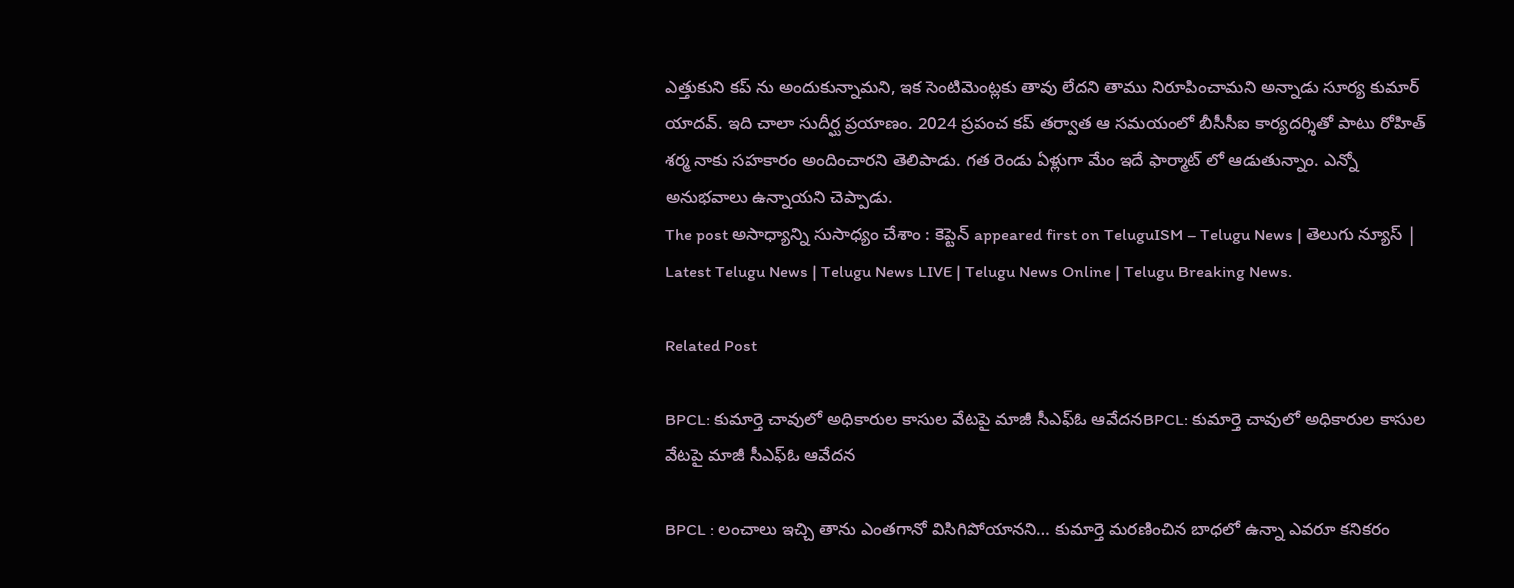ఎత్తుకుని క‌ప్ ను అందుకున్నామ‌ని, ఇక సెంటిమెంట్ల‌కు తావు లేద‌ని తాము నిరూపించామ‌ని అన్నాడు సూర్య కుమార్ యాద‌వ్. ఇది చాలా సుదీర్ఘ ప్రయాణం. 2024 ప్రపంచ కప్ తర్వాత ఆ సమయంలో బీసీసీఐ కార్య‌ద‌ర్శితో పాటు రోహిత్ శ‌ర్మ నాకు స‌హ‌కారం అందించార‌ని తెలిపాడు. గ‌త రెండు ఏళ్లుగా మేం ఇదే ఫార్మాట్ లో ఆడుతున్నాం. ఎన్నో అనుభ‌వాలు ఉన్నాయ‌ని చెప్పాడు.
The post అసాధ్యాన్ని సుసాధ్యం చేశాం : కెప్టెన్ appeared first on TeluguISM – Telugu News | తెలుగు న్యూస్ | Latest Telugu News | Telugu News LIVE | Telugu News Online | Telugu Breaking News.

Related Post

BPCL: కుమార్తె చావులో అధికారుల కాసుల వేటపై మాజీ సీఎఫ్‌ఓ ఆవేదనBPCL: కుమార్తె చావులో అధికారుల కాసుల వేటపై మాజీ సీఎఫ్‌ఓ ఆవేదన

BPCL : లంచాలు ఇచ్చి తాను ఎంతగానో విసిగిపోయానని… కుమార్తె మరణించిన బాధలో ఉన్నా ఎవరూ కనికరం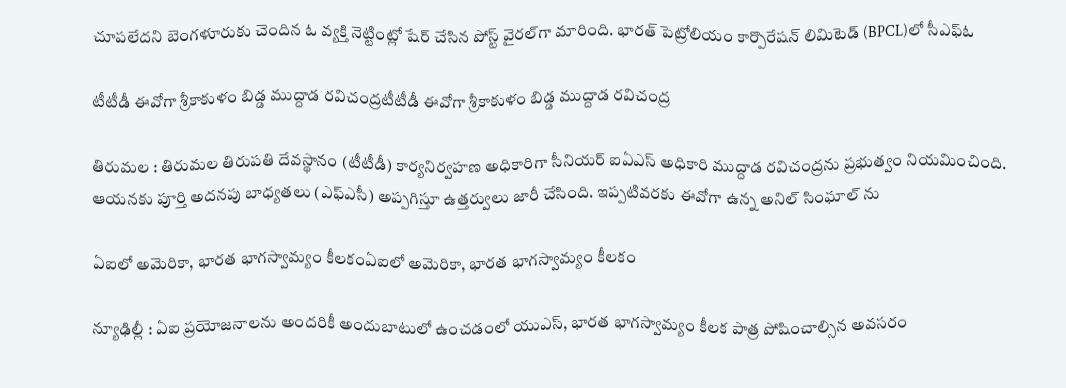చూపలేదని బెంగళూరుకు చెందిన ఓ వ్యక్తి నెట్టింట్లో షేర్ చేసిన పోస్ట్ వైరల్‌గా మారింది. భారత్‌ పెట్రోలియం కార్పొరేషన్ లిమిటెడ్‌ (BPCL)లో సీఎఫ్‌ఓ

టీటీడీ ఈవోగా శ్రీ‌కాకుళం బిడ్డ ముద్దాడ ర‌విచంద్ర‌టీటీడీ ఈవోగా శ్రీ‌కాకుళం బిడ్డ ముద్దాడ ర‌విచంద్ర‌

తిరుమ‌ల : తిరుమల తిరుపతి దేవస్థానం (టీటీడీ) కార్యనిర్వహణ అధికారిగా సీనియర్ ఐఏఎస్ అధికారి ముద్దాడ రవిచంద్రను ప్రభుత్వం నియమించింది. ఆయనకు పూర్తి అదనపు బాధ్యతలు (ఎఫ్ఎసీ) అప్పగిస్తూ ఉత్తర్వులు జారీ చేసింది. ఇప్పటివరకు ఈవోగా ఉన్న అనిల్ సింఘాల్ ను

ఏఐలో అమెరికా, భార‌త భాగ‌స్వామ్యం కీల‌కంఏఐలో అమెరికా, భార‌త భాగ‌స్వామ్యం కీల‌కం

న్యూఢిల్లీ : ఏఐ ప్రయోజ‌నాల‌ను అంద‌రికీ అందుబాటులో ఉంచ‌డంలో యుఎస్, భార‌త భాగ‌స్వామ్యం కీల‌క పాత్ర పోషించాల్సిన అవ‌స‌రం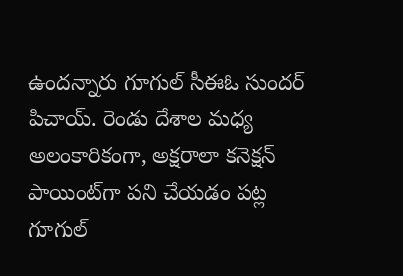ఉంద‌న్నారు గూగుల్ సీఈఓ సుంద‌ర్ పిచాయ్. రెండు దేశాల మధ్య అలంకారికంగా, అక్షరాలా కనెక్షన్ పాయింట్‌గా పని చేయడం పట్ల గూగుల్